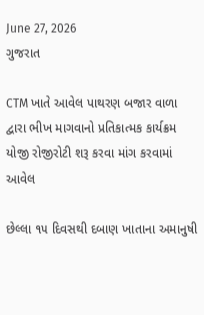June 27, 2026
ગુજરાત

CTM ખાતે આવેલ પાથરણ બજાર વાળા દ્વારા ભીખ માગવાનો પ્રતિકાત્મક કાર્યક્રમ યોજી રોજીરોટી શરૂ કરવા માંગ કરવામાં આવેલ

છેલ્લા ૧૫ દિવસથી દબાણ ખાતાના અમાનુષી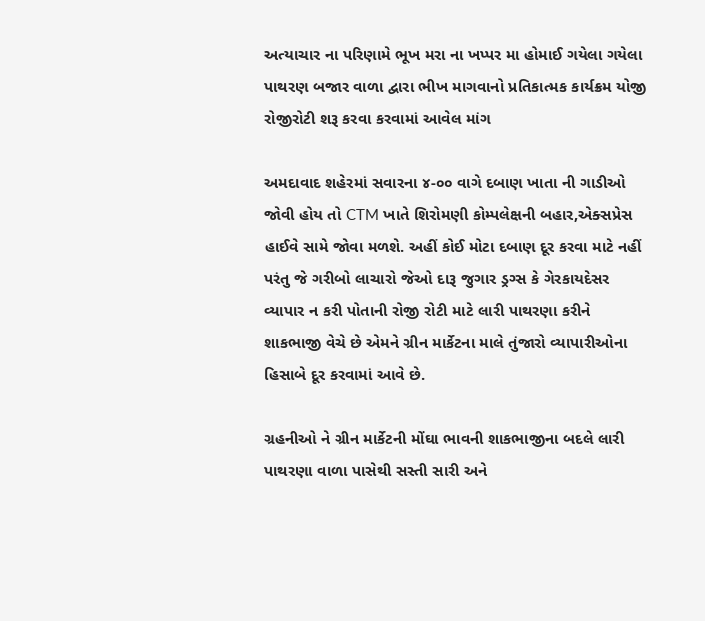અત્યાચાર ના પરિણામે ભૂખ મરા ના ખપ્પર મા હોમાઈ ગયેલા ગયેલા પાથરણ બજાર વાળા દ્વારા ભીખ માગવાનો પ્રતિકાત્મક કાર્યક્રમ યોજી રોજીરોટી શરૂ કરવા કરવામાં આવેલ માંગ

અમદાવાદ શહેરમાં સવારના ૪-૦૦ વાગે દબાણ ખાતા ની ગાડીઓ જોવી હોય તો CTM ખાતે શિરોમણી કોમ્પલેક્ષની બહાર,એક્સપ્રેસ હાઈવે સામે જોવા મળશે. અહીં કોઈ મોટા દબાણ દૂર કરવા માટે નહીં પરંતુ જે ગરીબો લાચારો જેઓ દારૂ જુગાર ડ્રગ્સ કે ગેરકાયદેસર વ્યાપાર ન કરી પોતાની રોજી રોટી માટે લારી પાથરણા કરીને શાકભાજી વેચે છે એમને ગ્રીન માર્કેટના માલે તુંજારો વ્યાપારીઓના હિસાબે દૂર કરવામાં આવે છે.

ગ્રહનીઓ ને ગ્રીન માર્કેટની મોંઘા ભાવની શાકભાજીના બદલે લારી પાથરણા વાળા પાસેથી સસ્તી સારી અને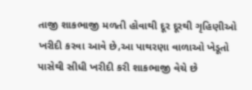તાજી શાકભાજી મળતી હોવાથી દૂર દૂરથી ગૃહિણીઓ  ખરીદી કરવા આવે છે,આ પાથરણા વાળાઓ ખેડૂતો પાસેથી સીધી ખરીદી કરી શાકભાજી વેચે છે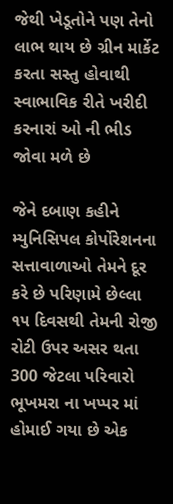જેથી ખેડૂતોને પણ તેનો લાભ થાય છે ગ્રીન માર્કેટ કરતા સસ્તુ હોવાથી સ્વાભાવિક રીતે ખરીદી કરનારાં ઓ ની ભીડ જોવા મળે છે

જેને દબાણ કહીને મ્યુનિસિપલ કોર્પોરેશનના સત્તાવાળાઓ તેમને દૂર કરે છે પરિણામે છેલ્લા ૧૫ દિવસથી તેમની રોજી રોટી ઉપર અસર થતા 300 જેટલા પરિવારો ભૂખમરા ના ખપ્પર માં હોમાઈ ગયા છે એક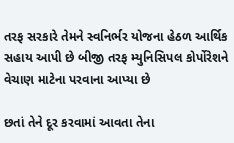તરફ સરકારે તેમને સ્વનિર્ભર યોજના હેઠળ આર્થિક સહાય આપી છે બીજી તરફ મ્યુનિસિપલ કોર્પોરેશને વેચાણ માટેના પરવાના આપ્યા છે

છતાં તેને દૂર કરવામાં આવતા તેના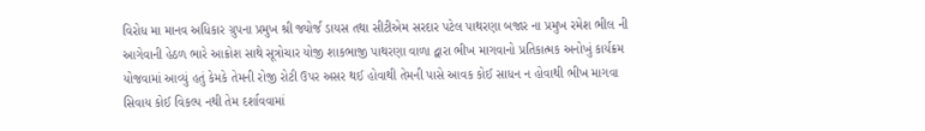વિરોધ મા માનવ અધિકાર ગ્રુપના પ્રમુખ શ્રી જ્યોર્જ ડાયસ તથા સીટીએમ સરદાર પટેલ પાથરણા બજાર ના પ્રમુખ રમેશ ભીલ ની આગેવાની હેઠળ ભારે આક્રોશ સાથે સૂત્રોચાર યોજી શાકભાજી પાથરણા વાળા દ્વારા ભીખ માગવાનો પ્રતિકાત્મક અનોખું કાર્યક્રમ યોજવામાં આવ્યું હતું કેમકે તેમની રોજી રોટી ઉપર અસર થઈ હોવાથી તેમની પાસે આવક કોઈ સાધન ન હોવાથી ભીખ માગવા સિવાય કોઈ વિકલ્પ નથી તેમ દર્શાવવામાં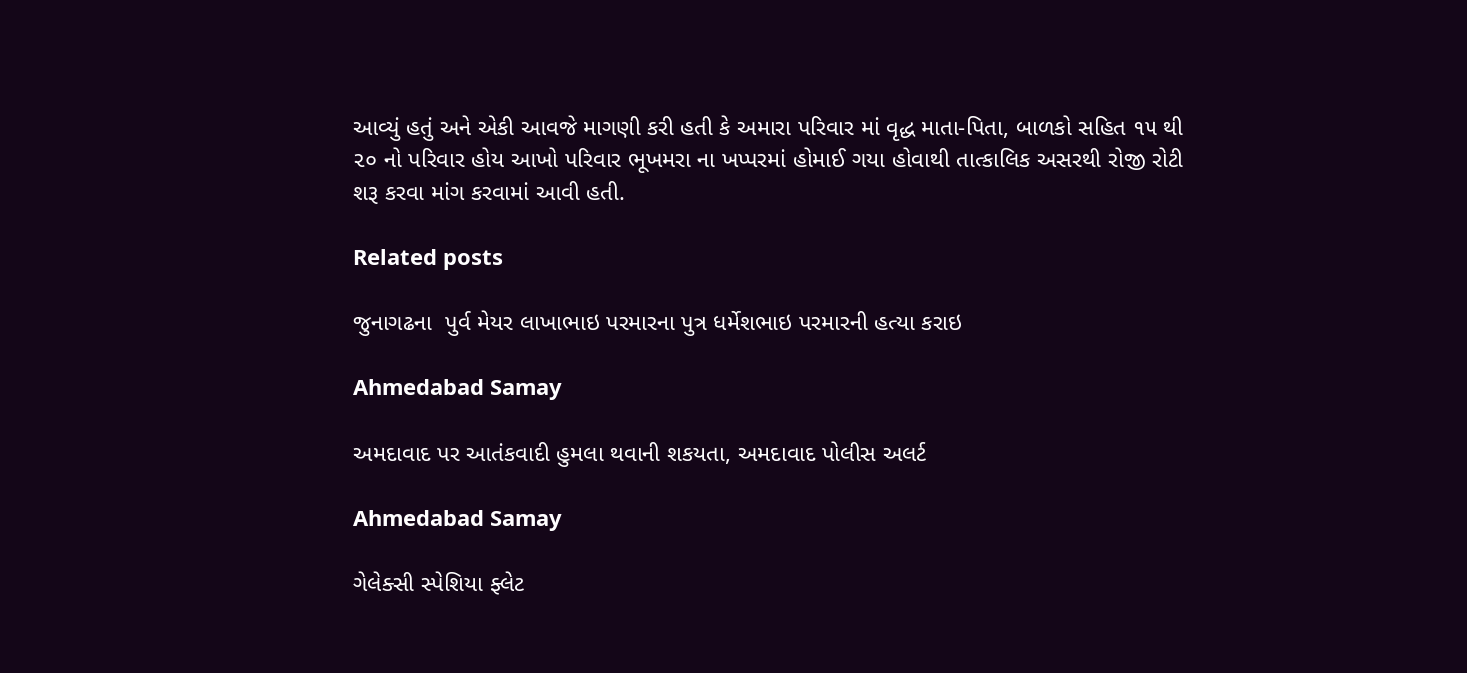આવ્યું હતું અને એકી આવજે માગણી કરી હતી કે અમારા પરિવાર માં વૃદ્ધ માતા-પિતા, બાળકો સહિત ૧૫ થી ૨૦ નો પરિવાર હોય આખો પરિવાર ભૂખમરા ના ખપ્પરમાં હોમાઈ ગયા હોવાથી તાત્કાલિક અસરથી રોજી રોટી શરૂ કરવા માંગ કરવામાં આવી હતી.

Related posts

જુનાગઢના  પુર્વ મેયર લાખાભાઇ પરમારના પુત્ર ધર્મેશભાઇ પરમારની હત્યા કરાઇ

Ahmedabad Samay

અમદાવાદ પર આતંકવાદી હુમલા થવાની શકયતા, અમદાવાદ પોલીસ અલર્ટ

Ahmedabad Samay

ગેલેક્સી સ્પેશિયા ફ્લેટ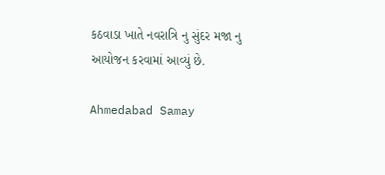કઠવાડા ખાતે નવરાત્રિ નુ સુંદર મજા નુ આયોજન કરવામાં આવ્યું છે.

Ahmedabad Samay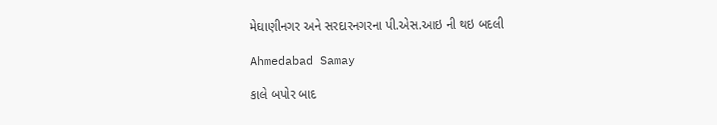મેઘાણીનગર અને સરદારનગરના પી.એસ.આઇ ની થઇ બદલી

Ahmedabad Samay

કાલે બપોર બાદ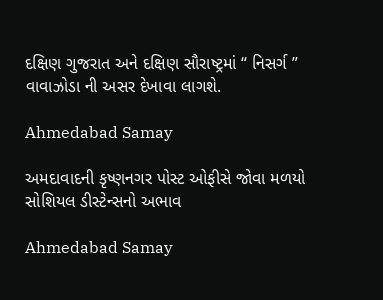દક્ષિણ ગુજરાત અને દક્ષિણ સૌરાષ્ટ્રમાં “ નિસર્ગ ” વાવાઝોડા ની અસર દેખાવા લાગશે.

Ahmedabad Samay

અમદાવાદની કૃષ્ણનગર પોસ્ટ ઓફીસે જોવા મળયો સોશિયલ ડીસ્ટેન્સનો અભાવ

Ahmedabad Samay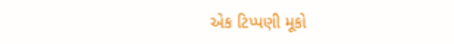એક ટિપ્પણી મૂકો